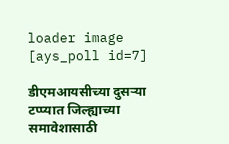loader image
[ays_poll id=7]

डीएमआयसीच्या दुसऱ्या टप्प्यात जिल्ह्याच्या समावेशासाठी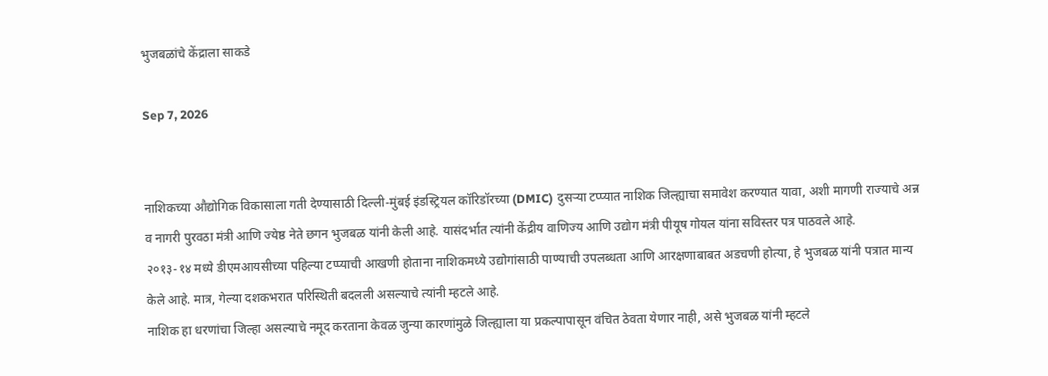भुजबळांचे केंद्राला साकडे

Sep 7, 2026


नाशिकच्या औद्योगिक विकासाला गती देण्यासाठी दिल्ली-मुंबई इंडस्ट्रियल कॉरिडॉरच्या (DMIC) दुसऱ्या टप्प्यात नाशिक जिल्ह्याचा समावेश करण्यात यावा, अशी मागणी राज्याचे अन्न व नागरी पुरवठा मंत्री आणि ज्येष्ठ नेते छगन भुजबळ यांनी केली आहे. यासंदर्भात त्यांनी केंद्रीय वाणिज्य आणि उद्योग मंत्री पीयूष गोयल यांना सविस्तर पत्र पाठवले आहे.
२०१३-१४ मध्ये डीएमआयसीच्या पहिल्या टप्प्याची आखणी होताना नाशिकमध्ये उद्योगांसाठी पाण्याची उपलब्धता आणि आरक्षणाबाबत अडचणी होत्या, हे भुजबळ यांनी पत्रात मान्य केले आहे. मात्र, गेल्या दशकभरात परिस्थिती बदलली असल्याचे त्यांनी म्हटले आहे.
नाशिक हा धरणांचा जिल्हा असल्याचे नमूद करताना केवळ जुन्या कारणांमुळे जिल्ह्याला या प्रकल्पापासून वंचित ठेवता येणार नाही, असे भुजबळ यांनी म्हटले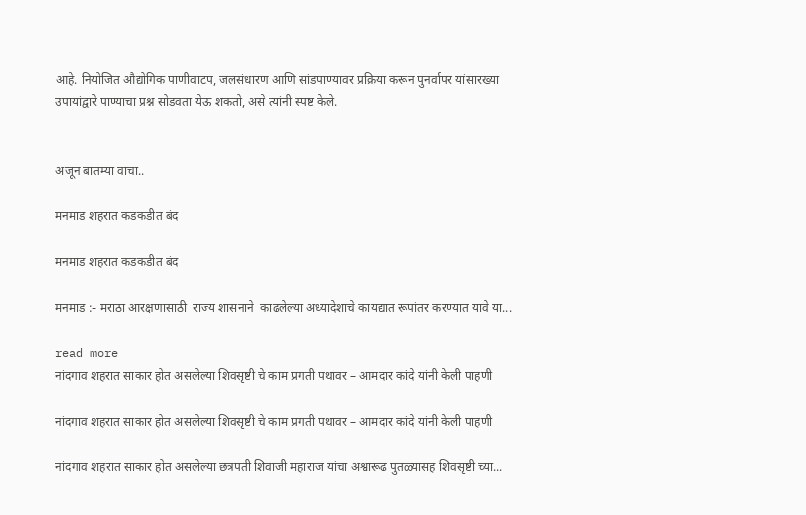आहे. नियोजित औद्योगिक पाणीवाटप, जलसंधारण आणि सांडपाण्यावर प्रक्रिया करून पुनर्वापर यांसारख्या उपायांद्वारे पाण्याचा प्रश्न सोडवता येऊ शकतो, असे त्यांनी स्पष्ट केले.


अजून बातम्या वाचा..

मनमाड शहरात कडकडीत बंद

मनमाड शहरात कडकडीत बंद

मनमाड :- मराठा आरक्षणासाठी  राज्य शासनाने  काढलेल्या अध्यादेशाचे कायद्यात रूपांतर करण्यात यावे या...

read more
नांदगाव शहरात साकार होत असलेल्या शिवसृष्टी चे काम प्रगती पथावर – आमदार कांदे यांनी केली पाहणी

नांदगाव शहरात साकार होत असलेल्या शिवसृष्टी चे काम प्रगती पथावर – आमदार कांदे यांनी केली पाहणी

नांदगाव शहरात साकार होत असलेल्या छत्रपती शिवाजी महाराज यांचा अश्वारूढ पुतळ्यासह शिवसृष्टी च्या...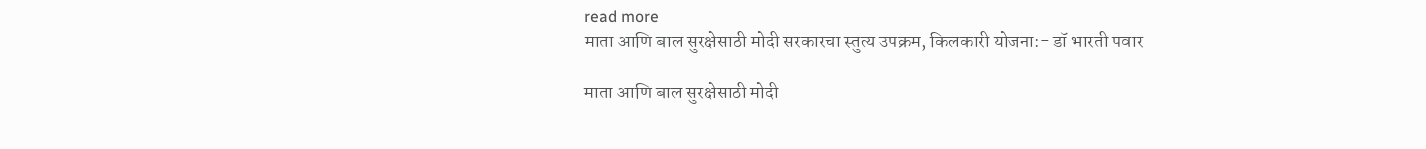read more
माता आणि बाल सुरक्षेसाठी मोदी सरकारचा स्तुत्य उपक्रम, किलकारी योजना:- डॉ भारती पवार

माता आणि बाल सुरक्षेसाठी मोदी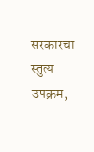सरकारचा स्तुत्य उपक्रम,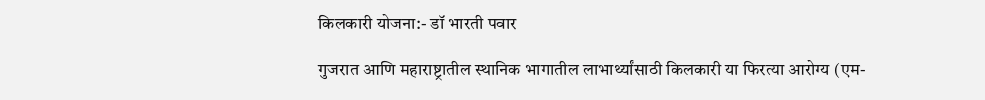किलकारी योजना:- डॉ भारती पवार

गुजरात आणि महाराष्ट्रातील स्थानिक भागातील लाभार्थ्यांसाठी किलकारी या फिरत्या आरोग्य (एम-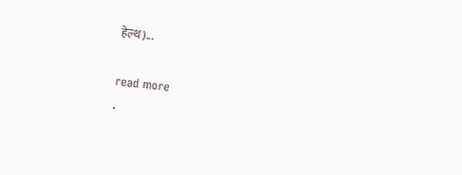हेल्थ)...

read more
.